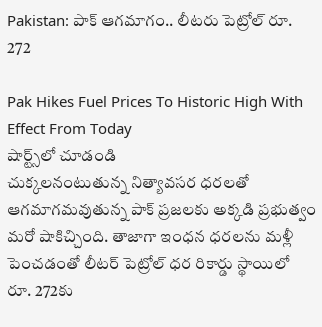Pakistan: పాక్ ఆగమాగం.. లీటరు పెట్రోల్ రూ. 272

Pak Hikes Fuel Prices To Historic High With Effect From Today
షార్ట్స్‌లో చూడండి
చుక్కలనంటుతున్న నిత్యావసర ధరలతో ఆగమాగమవుతున్న పాక్ ప్రజలకు అక్కడి ప్రభుత్వం మరో షాకిచ్చింది. తాజాగా ఇంధన ధరలను మళ్లీ పెంచడంతో లీటర్ పెట్రోల్ ధర రికార్డు స్థాయిలో రూ. 272కు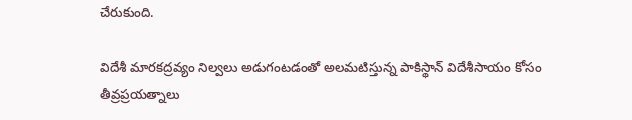చేరుకుంది.

విదేశీ మారకద్రవ్యం నిల్వలు అడుగంటడంతో అలమటిస్తున్న పాకిస్థాన్ విదేశీసాయం కోసం తీవ్రప్రయత్నాలు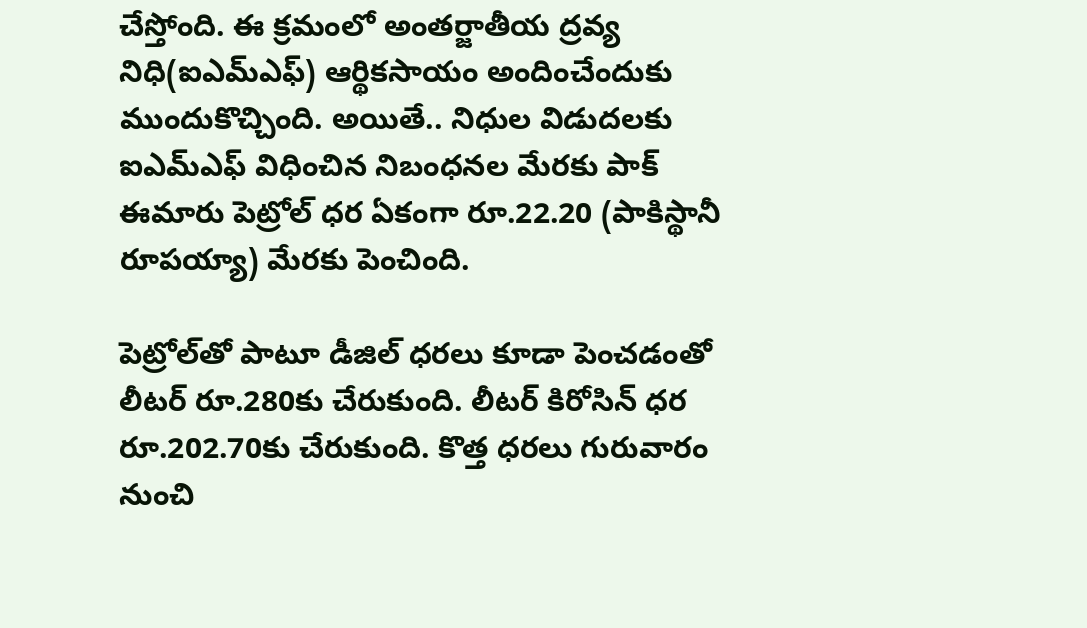చేస్తోంది. ఈ క్రమంలో అంతర్జాతీయ ద్రవ్య నిధి(ఐఎమ్ఎఫ్) ఆర్థికసాయం అందించేందుకు ముందుకొచ్చింది. అయితే.. నిధుల విడుదలకు ఐఎమ్ఎఫ్ విధించిన నిబంధనల మేరకు పాక్ ఈమారు పెట్రోల్ ధర ఏకంగా రూ.22.20 (పాకిస్థానీ రూపయ్యా) మేరకు పెంచింది.

పెట్రోల్‌తో పాటూ డీజిల్ ధరలు కూడా పెంచడంతో లీటర్ రూ.280కు చేరుకుంది. లీటర్ కిరోసిన్ ధర రూ.202.70కు చేరుకుంది. కొత్త ధరలు గురువారం నుంచి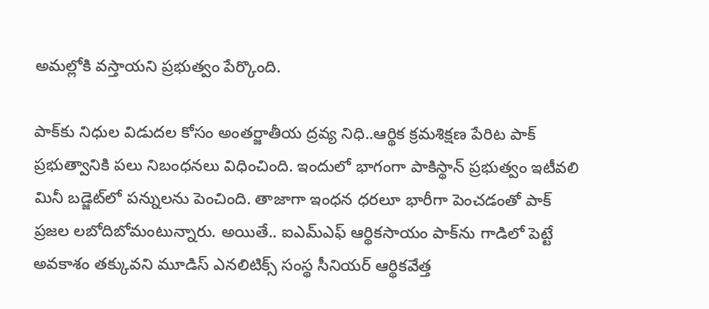అమల్లోకి వస్తాయని ప్రభుత్వం పేర్కొంది.

పాక్‌కు నిధుల విడుదల కోసం అంతర్జాతీయ ద్రవ్య నిధి..ఆర్థిక క్రమశిక్షణ పేరిట పాక్ ప్రభుత్వానికి పలు నిబంధనలు విధించింది. ఇందులో భాగంగా పాకిస్థాన్ ప్రభుత్వం ఇటీవలి మినీ బడ్జెట్‌లో పన్నులను పెంచింది. తాజాగా ఇంధన ధరలూ భారీగా పెంచడంతో పాక్ ప్రజల లబోదిబోమంటున్నారు. అయితే.. ఐఎమ్ఎఫ్ ఆర్థికసాయం పాక్‌ను గాడిలో పెట్టే అవకాశం తక్కువని మూడిస్ ఎనలిటిక్స్ సంస్థ సీనియర్ ఆర్థికవేత్త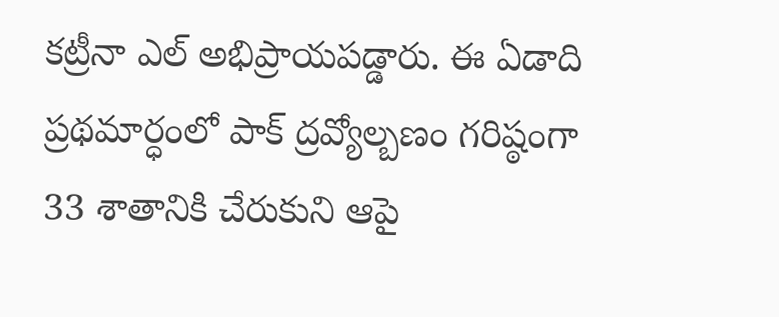కట్రీనా ఎల్ అభిప్రాయపడ్డారు. ఈ ఏడాది ప్రథమార్ధంలో పాక్ ద్రవ్యోల్బణం గరిష్ఠంగా 33 శాతానికి చేరుకుని ఆపై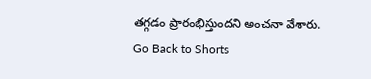తగ్గడం ప్రారంభిస్తుందని అంచనా వేశారు.
Go Back to Shorts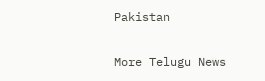Pakistan

More Telugu News